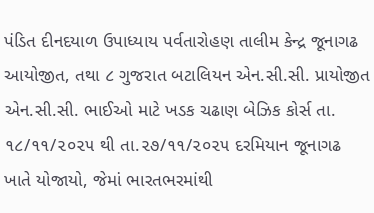પંડિત દીનદયાળ ઉપાધ્યાય પર્વતારોહણ તાલીમ કેન્દ્ર જૂનાગઢ આયોજીત, તથા ૮ ગુજરાત બટાલિયન એન.સી.સી. પ્રાયોજીત એન.સી.સી. ભાઈઓ માટે ખડક ચઢાણ બેઝિક કોર્સ તા. ૧૮/૧૧/૨૦૨૫ થી તા.૨૭/૧૧/૨૦૨૫ દરમિયાન જૂનાગઢ ખાતે યોજાયો, જેમાં ભારતભરમાંથી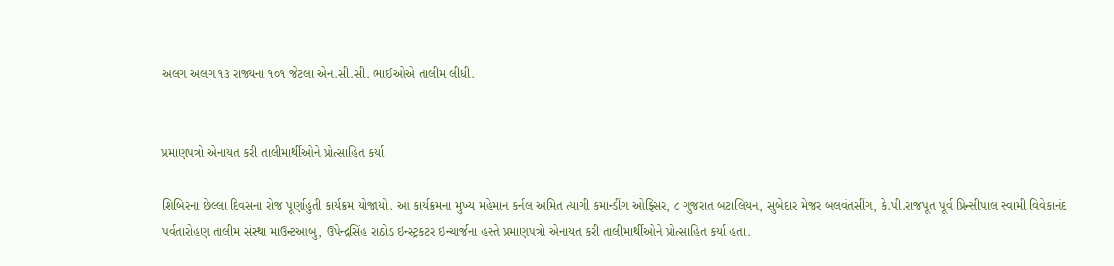અલગ અલગ ૧૩ રાજ્યના ૧૦૧ જેટલા એન.સી.સી. ભાઈઓએ તાલીમ લીધી.


પ્રમાણપત્રો એનાયત કરી તાલીમાર્થીઓને પ્રોત્સાહિત કર્યા

શિબિરના છેલ્લા દિવસના રોજ પૂર્ણાહુતી કાર્યક્રમ યોજાયો. આ કાર્યક્રમના મુખ્ય મહેમાન કર્નલ અમિત ત્યાગી કમાન્ડીંગ ઓફ્સિર, ૮ ગુજરાત બટાલિયન, સુબેદાર મેજર બલવંતસીંગ, કે.પી.રાજપૂત પૂર્વ પ્રિન્સીપાલ સ્વામી વિવેકાનંદ પર્વતારોહણ તાલીમ સંસ્થા માઉન્ટઆબુ, ઉપેન્દ્રસિંહ રાઠોડ ઇન્સ્ટ્રકટર ઇન્ચાર્જના હસ્તે પ્રમાણપત્રો એનાયત કરી તાલીમાર્થીઓને પ્રોત્સાહિત કર્યા હતા.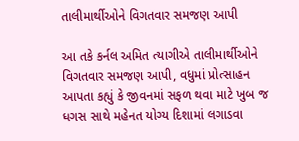તાલીમાર્થીઓને વિગતવાર સમજણ આપી

આ તકે કર્નલ અમિત ત્યાગીએ તાલીમાર્થીઓને વિગતવાર સમજણ આપી, વધુમાં પ્રોત્સાહન આપતા કહ્યું કે જીવનમાં સફળ થવા માટે ખુબ જ ધગસ સાથે મહેનત યોગ્ય દિશામાં લગાડવા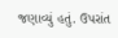જણાવ્યું હતું. ઉપરાંત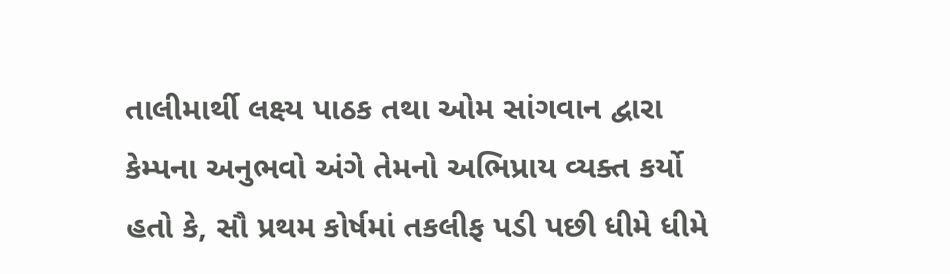તાલીમાર્થી લક્ષ્ય પાઠક તથા ઓમ સાંગવાન દ્વારા કેમ્પના અનુભવો અંગે તેમનો અભિપ્રાય વ્યક્ત કર્યો હતો કે, સૌ પ્રથમ કોર્ષમાં તકલીફ પડી પછી ધીમે ધીમે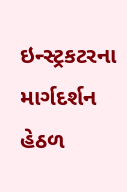ઇન્સ્ટ્રકટરના માર્ગદર્શન હેઠળ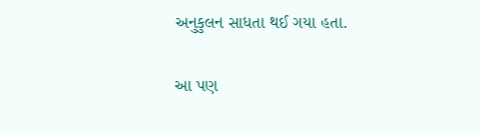અનુકુલન સાધતા થઈ ગયા હતા.


આ પણ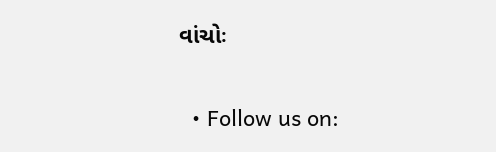વાંચોઃ

  • Follow us on: